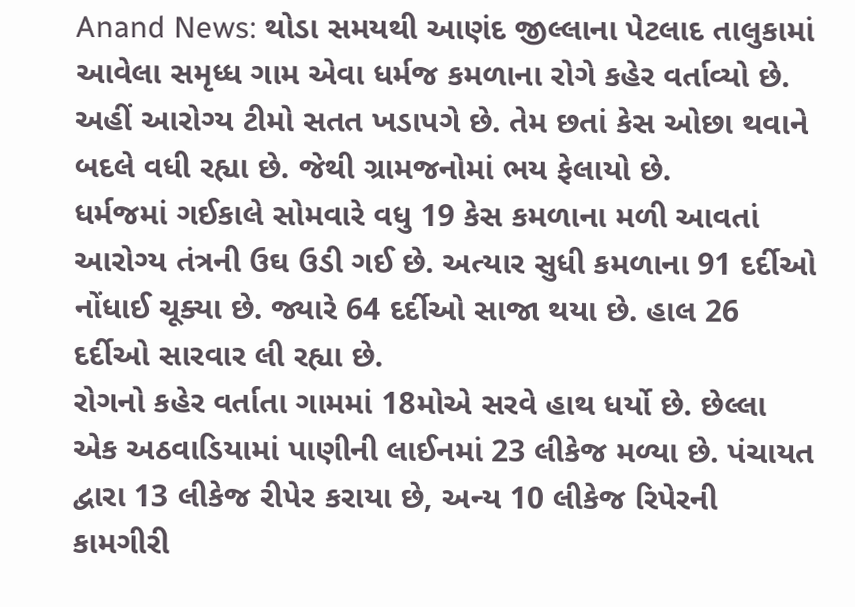Anand News: થોડા સમયથી આણંદ જીલ્લાના પેટલાદ તાલુકામાં આવેલા સમૃધ્ધ ગામ એવા ધર્મજ કમળાના રોગે કહેર વર્તાવ્યો છે. અહીં આરોગ્ય ટીમો સતત ખડાપગે છે. તેમ છતાં કેસ ઓછા થવાને બદલે વધી રહ્યા છે. જેથી ગ્રામજનોમાં ભય ફેલાયો છે.
ધર્મજમાં ગઈકાલે સોમવારે વધુ 19 કેસ કમળાના મળી આવતાં આરોગ્ય તંત્રની ઉઘ ઉડી ગઈ છે. અત્યાર સુધી કમળાના 91 દર્દીઓ નોંધાઈ ચૂક્યા છે. જ્યારે 64 દર્દીઓ સાજા થયા છે. હાલ 26 દર્દીઓ સારવાર લી રહ્યા છે.
રોગનો કહેર વર્તાતા ગામમાં 18મોએ સરવે હાથ ધર્યો છે. છેલ્લા એક અઠવાડિયામાં પાણીની લાઈનમાં 23 લીકેજ મળ્યા છે. પંચાયત દ્વારા 13 લીકેજ રીપેર કરાયા છે, અન્ય 10 લીકેજ રિપેરની કામગીરી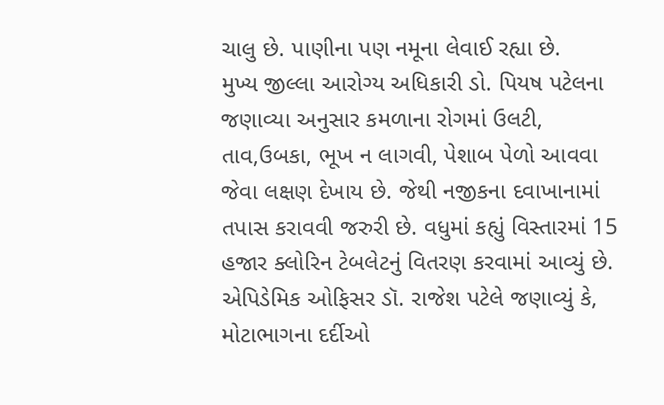ચાલુ છે. પાણીના પણ નમૂના લેવાઈ રહ્યા છે.
મુખ્ય જીલ્લા આરોગ્ય અધિકારી ડો. પિયષ પટેલના જણાવ્યા અનુસાર કમળાના રોગમાં ઉલટી, તાવ,ઉબકા, ભૂખ ન લાગવી, પેશાબ પેળો આવવા જેવા લક્ષણ દેખાય છે. જેથી નજીકના દવાખાનામાં તપાસ કરાવવી જરુરી છે. વધુમાં કહ્યું વિસ્તારમાં 15 હજાર ક્લોરિન ટેબલેટનું વિતરણ કરવામાં આવ્યું છે. એપિડેમિક ઓફિસર ડૉ. રાજેશ પટેલે જણાવ્યું કે, મોટાભાગના દર્દીઓ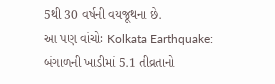5થી 30 વર્ષની વયજૂથના છે.
આ પણ વાંચોઃ Kolkata Earthquake: બંગાળની ખાડીમાં 5.1 તીવ્રતાનો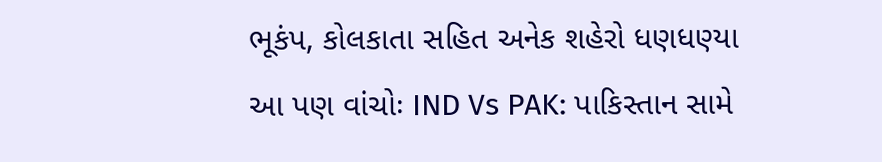ભૂકંપ, કોલકાતા સહિત અનેક શહેરો ધણધણ્યા
આ પણ વાંચોઃ IND Vs PAK: પાકિસ્તાન સામે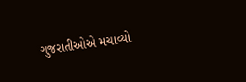ગુજરાતીઓએ મચાવ્યો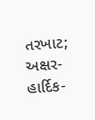તરખાટ; અક્ષર-હાર્દિક-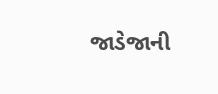જાડેજાની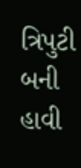ત્રિપુટી બની હાવી